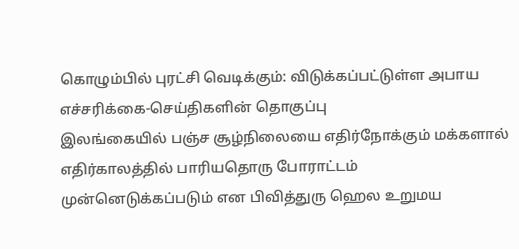கொழும்பில் புரட்சி வெடிக்கும்: விடுக்கப்பட்டுள்ள அபாய எச்சரிக்கை-செய்திகளின் தொகுப்பு
இலங்கையில் பஞ்ச சூழ்நிலையை எதிர்நோக்கும் மக்களால் எதிர்காலத்தில் பாரியதொரு போராட்டம் முன்னெடுக்கப்படும் என பிவித்துரு ஹெல உறுமய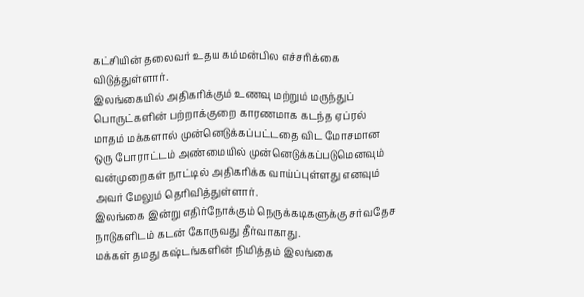கட்சியின் தலைவர் உதய கம்மன்பில எச்சரிக்கை விடுத்துள்ளார்.
இலங்கையில் அதிகரிக்கும் உணவு மற்றும் மருந்துப் பொருட்களின் பற்றாக்குறை காரணமாக கடந்த ஏப்ரல் மாதம் மக்களால் முன்னெடுக்கப்பட்டதை விட மோசமான ஒரு போராட்டம் அண்மையில் முன்னெடுக்கப்படுமெனவும் வன்முறைகள் நாட்டில் அதிகரிக்க வாய்ப்புள்ளது எனவும் அவர் மேலும் தெரிவித்துள்ளார்.
இலங்கை இன்று எதிர்நோக்கும் நெருக்கடிகளுக்கு சர்வதேச நாடுகளிடம் கடன் கோருவது தீர்வாகாது.
மக்கள் தமது கஷ்டங்களின் நிமித்தம் இலங்கை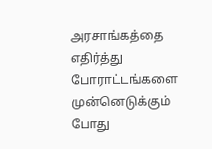அரசாங்கத்தை எதிர்த்து போராட்டங்களை முன்னெடுக்கும் போது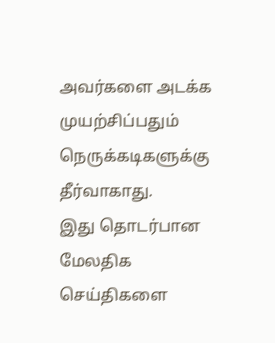அவர்களை அடக்க முயற்சிப்பதும் நெருக்கடிகளுக்கு தீர்வாகாது.
இது தொடர்பான மேலதிக செய்திகளை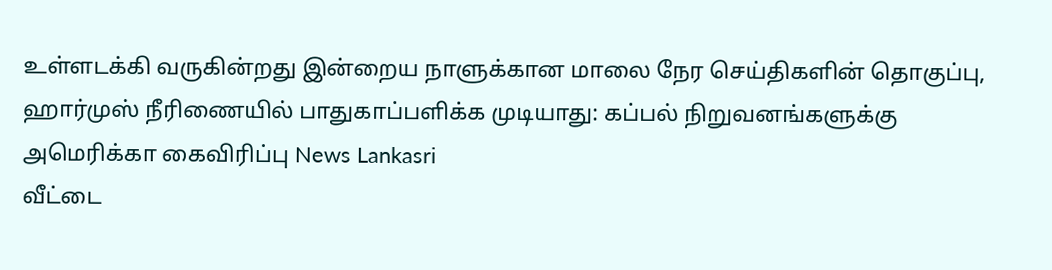உள்ளடக்கி வருகின்றது இன்றைய நாளுக்கான மாலை நேர செய்திகளின் தொகுப்பு,
ஹார்முஸ் நீரிணையில் பாதுகாப்பளிக்க முடியாது: கப்பல் நிறுவனங்களுக்கு அமெரிக்கா கைவிரிப்பு News Lankasri
வீட்டை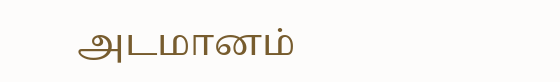அடமானம்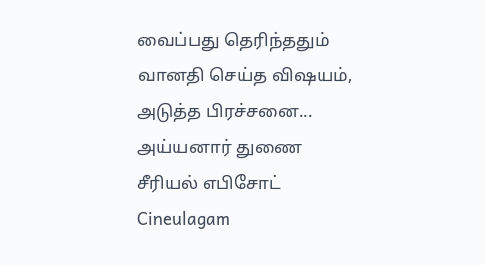வைப்பது தெரிந்ததும் வானதி செய்த விஷயம், அடுத்த பிரச்சனை... அய்யனார் துணை சீரியல் எபிசோட் Cineulagam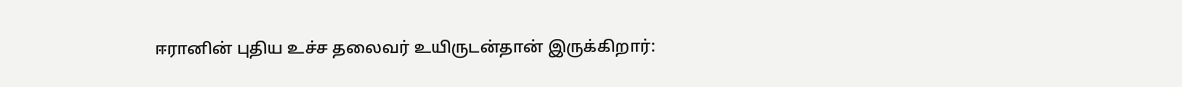ஈரானின் புதிய உச்ச தலைவர் உயிருடன்தான் இருக்கிறார்: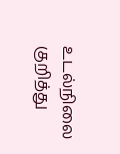உடல்நிலை குறித்து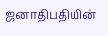ஜனாதிபதியின்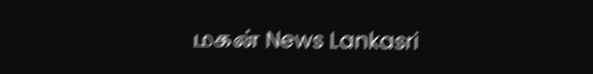மகன் News Lankasri